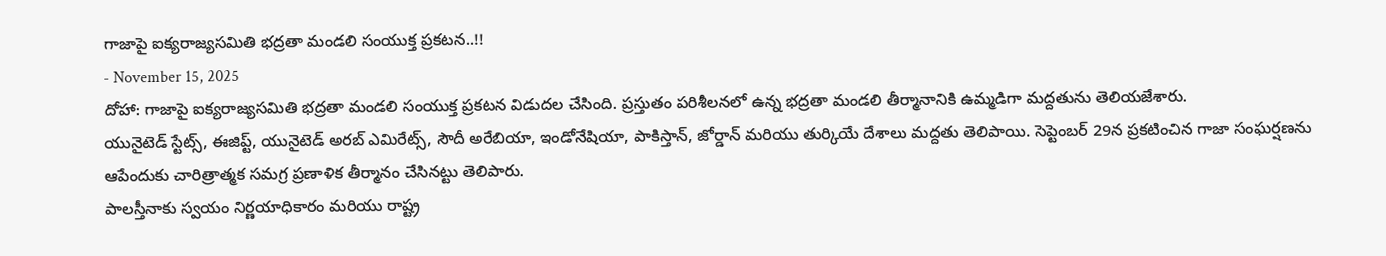గాజాపై ఐక్యరాజ్యసమితి భద్రతా మండలి సంయుక్త ప్రకటన..!!
- November 15, 2025
దోహా: గాజాపై ఐక్యరాజ్యసమితి భద్రతా మండలి సంయుక్త ప్రకటన విడుదల చేసింది. ప్రస్తుతం పరిశీలనలో ఉన్న భద్రతా మండలి తీర్మానానికి ఉమ్మడిగా మద్దతును తెలియజేశారు.
యునైటెడ్ స్టేట్స్, ఈజిప్ట్, యునైటెడ్ అరబ్ ఎమిరేట్స్, సౌదీ అరేబియా, ఇండోనేషియా, పాకిస్తాన్, జోర్డాన్ మరియు తుర్కియే దేశాలు మద్దతు తెలిపాయి. సెప్టెంబర్ 29న ప్రకటించిన గాజా సంఘర్షణను ఆపేందుకు చారిత్రాత్మక సమగ్ర ప్రణాళిక తీర్మానం చేసినట్టు తెలిపారు.
పాలస్తీనాకు స్వయం నిర్ణయాధికారం మరియు రాష్ట్ర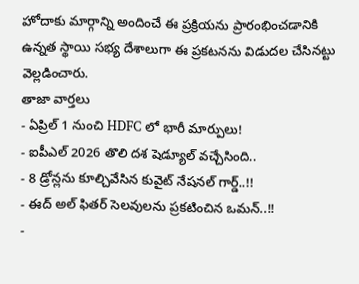హోదాకు మార్గాన్ని అందించే ఈ ప్రక్రియను ప్రారంభించడానికి ఉన్నత స్థాయి సభ్య దేశాలుగా ఈ ప్రకటనను విడుదల చేసినట్టు వెల్లడించారు.
తాజా వార్తలు
- ఏప్రిల్ 1 నుంచి HDFC లో భారీ మార్పులు!
- ఐపీఎల్ 2026 తొలి దశ షెడ్యూల్ వచ్చేసింది..
- 8 డ్రోన్లను కూల్చివేసిన కువైట్ నేషనల్ గార్డ్..!!
- ఈద్ అల్ ఫితర్ సెలవులను ప్రకటించిన ఒమన్..!!
-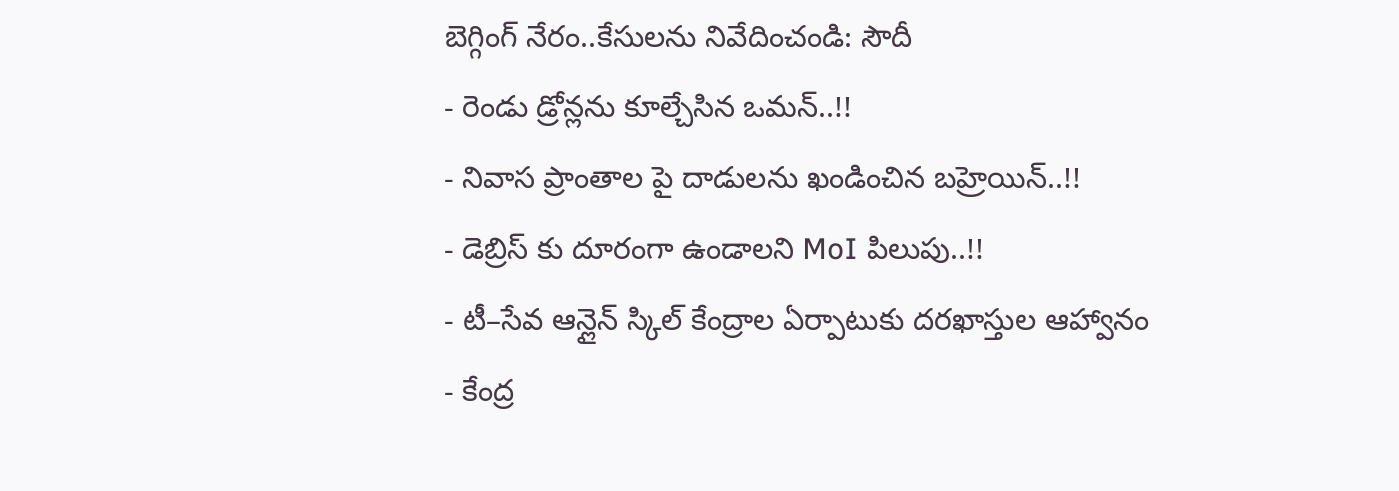బెగ్గింగ్ నేరం..కేసులను నివేదించండి: సౌదీ
- రెండు డ్రోన్లను కూల్చేసిన ఒమన్..!!
- నివాస ప్రాంతాల పై దాడులను ఖండించిన బహ్రెయిన్..!!
- డెబ్రిస్ కు దూరంగా ఉండాలని MoI పిలుపు..!!
- టీ–సేవ ఆన్లైన్ స్కిల్ కేంద్రాల ఏర్పాటుకు దరఖాస్తుల ఆహ్వానం
- కేంద్ర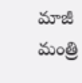మాజీ మంత్రి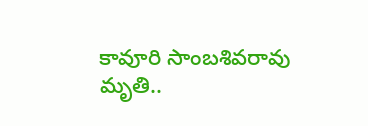కావూరి సాంబశివరావు మృతి..